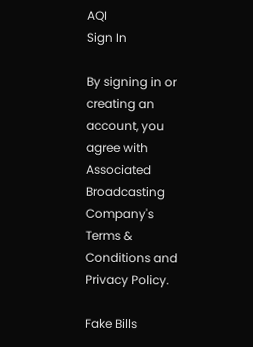AQI
Sign In

By signing in or creating an account, you agree with Associated Broadcasting Company's Terms & Conditions and Privacy Policy.

Fake Bills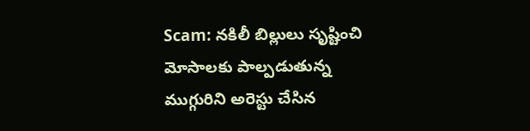Scam: నకిలీ బిల్లులు సృష్టించి మోసాలకు పాల్పడుతున్న ముగ్గురిని అరెస్టు చేసిన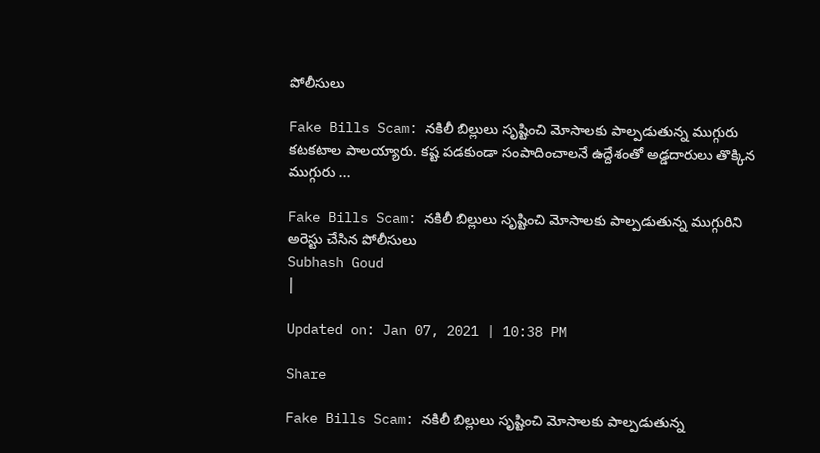పోలీసులు

Fake Bills Scam: నకిలీ బిల్లులు సృష్టించి మోసాలకు పాల్పడుతున్న ముగ్గురు కటకటాల పాలయ్యారు. కష్ట పడకుండా సంపాదించాలనే ఉద్దేశంతో అడ్డదారులు తొక్కిన ముగ్గురు ...

Fake Bills Scam: నకిలీ బిల్లులు సృష్టించి మోసాలకు పాల్పడుతున్న ముగ్గురిని అరెస్టు చేసిన పోలీసులు
Subhash Goud
|

Updated on: Jan 07, 2021 | 10:38 PM

Share

Fake Bills Scam: నకిలీ బిల్లులు సృష్టించి మోసాలకు పాల్పడుతున్న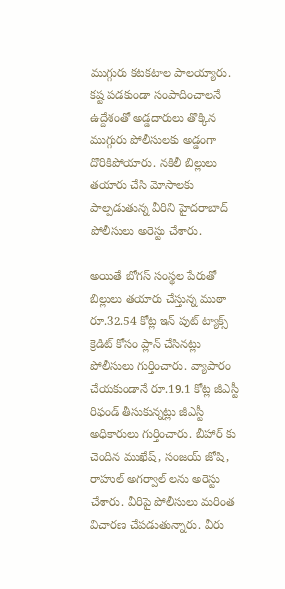ముగ్గురు కటకటాల పాలయ్యారు. కష్ట పడకుండా సంపాదించాలనే ఉద్దేశంతో అడ్డదారులు తొక్కిన ముగ్గురు పోలీసులకు అడ్డంగా దొరికిపోయారు. నకిలీ బిల్లులు తయారు చేసి మోసాలకు పాల్పడుతున్న వీరిని హైదరాబాద్ పోలీసులు అరెస్టు చేశారు.

అయితే బోగస్ సంస్థల పేరుతో బిల్లులు తయారు చేస్తున్న ముఠా రూ.32.54 కోట్ల ఇన్ పుట్ ట్యాక్స్ క్రెడిట్ కోసం ప్లాన్ చేసినట్లు పోలీసులు గుర్తించారు. వ్యాపారం చేయకుండానే రూ.19.1 కోట్ల జీఎస్టీ రిఫండ్ తీసుకున్నట్లు జీఎస్టీ అధికారులు గుర్తించారు. బీహార్ కు చెందిన ముఖేష్, సంజయ్ జోషి, రాహుల్ అగర్వాల్ లను అరెస్టు చేశారు. వీరిపై పోలీసులు మరింత విచారణ చేపడుతున్నారు. వీరు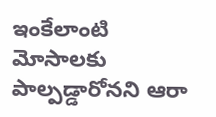ఇంకేలాంటి మోసాలకు పాల్పడ్డారోనని ఆరా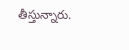తీస్తున్నారు.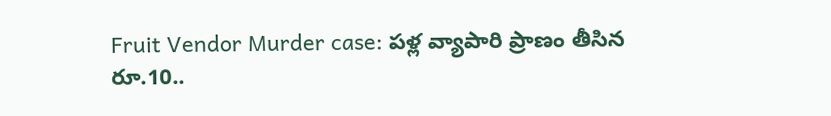Fruit Vendor Murder case: పళ్ల వ్యాపారి ప్రాణం తీసిన రూ.10..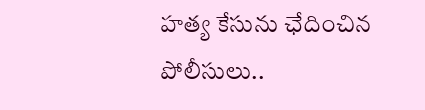హత్య కేసును ఛేదించిన పోలీసులు..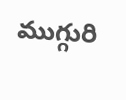ముగ్గురి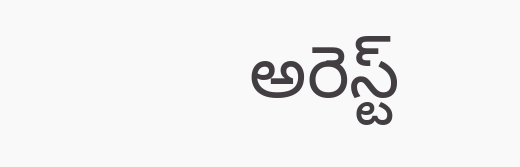అరెస్ట్